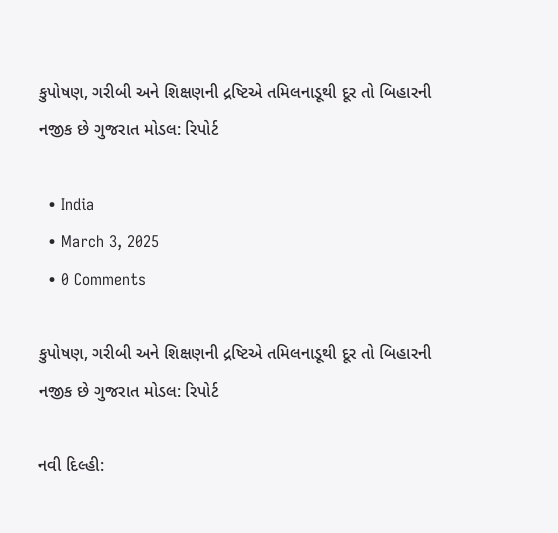કુપોષણ, ગરીબી અને શિક્ષણની દ્રષ્ટિએ તમિલનાડૂથી દૂર તો બિહારની નજીક છે ગુજરાત મોડલ: રિપોર્ટ

  • India
  • March 3, 2025
  • 0 Comments

કુપોષણ, ગરીબી અને શિક્ષણની દ્રષ્ટિએ તમિલનાડૂથી દૂર તો બિહારની નજીક છે ગુજરાત મોડલ: રિપોર્ટ

નવી દિલ્હી: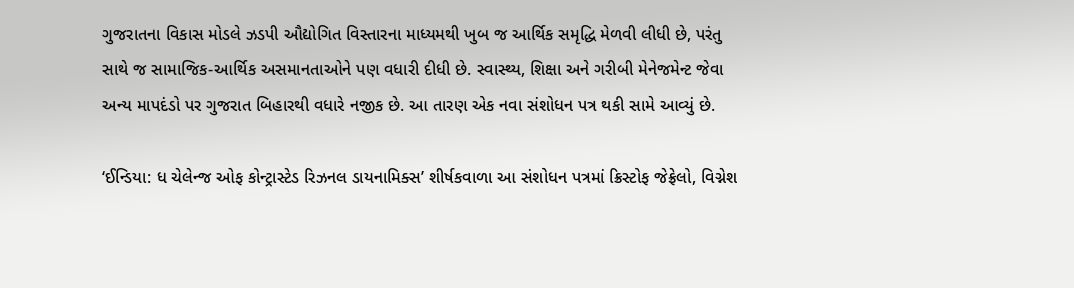ગુજરાતના વિકાસ મોડલે ઝડપી ઔદ્યોગિત વિસ્તારના માધ્યમથી ખુબ જ આર્થિક સમૃદ્ધિ મેળવી લીધી છે, પરંતુ સાથે જ સામાજિક-આર્થિક અસમાનતાઓને પણ વધારી દીધી છે. સ્વાસ્થ્ય, શિક્ષા અને ગરીબી મેનેજમેન્ટ જેવા અન્ય માપદંડો પર ગુજરાત બિહારથી વધારે નજીક છે. આ તારણ એક નવા સંશોધન પત્ર થકી સામે આવ્યું છે.

‘ઈન્ડિયા: ધ ચેલેન્જ ઓફ કોન્ટ્રાસ્ટેડ રિઝનલ ડાયનામિક્સ’ શીર્ષકવાળા આ સંશોધન પત્રમાં ક્રિસ્ટોફ જેફ્રેલો, વિગ્નેશ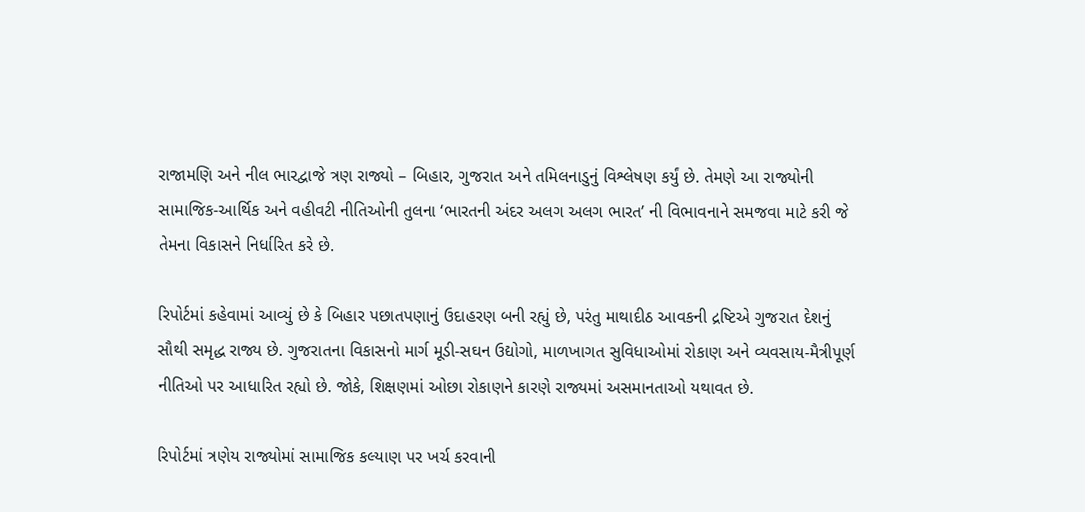રાજામણિ અને નીલ ભારદ્વાજે ત્રણ રાજ્યો – બિહાર, ગુજરાત અને તમિલનાડુનું વિશ્લેષણ કર્યું છે. તેમણે આ રાજ્યોની સામાજિક-આર્થિક અને વહીવટી નીતિઓની તુલના ‘ભારતની અંદર અલગ અલગ ભારત’ ની વિભાવનાને સમજવા માટે કરી જે તેમના વિકાસને નિર્ધારિત કરે છે.

રિપોર્ટમાં કહેવામાં આવ્યું છે કે બિહાર પછાતપણાનું ઉદાહરણ બની રહ્યું છે, પરંતુ માથાદીઠ આવકની દ્રષ્ટિએ ગુજરાત દેશનું સૌથી સમૃદ્ધ રાજ્ય છે. ગુજરાતના વિકાસનો માર્ગ મૂડી-સઘન ઉદ્યોગો, માળખાગત સુવિધાઓમાં રોકાણ અને વ્યવસાય-મૈત્રીપૂર્ણ નીતિઓ પર આધારિત રહ્યો છે. જોકે, શિક્ષણમાં ઓછા રોકાણને કારણે રાજ્યમાં અસમાનતાઓ યથાવત છે.

રિપોર્ટમાં ત્રણેય રાજ્યોમાં સામાજિક કલ્યાણ પર ખર્ચ કરવાની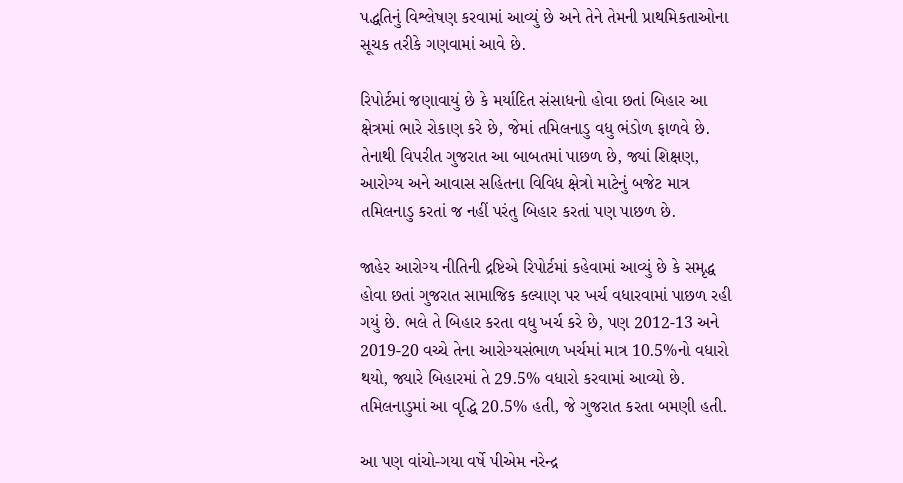પદ્ધતિનું વિશ્લેષણ કરવામાં આવ્યું છે અને તેને તેમની પ્રાથમિકતાઓના સૂચક તરીકે ગણવામાં આવે છે.

રિપોર્ટમાં જણાવાયું છે કે મર્યાદિત સંસાધનો હોવા છતાં બિહાર આ ક્ષેત્રમાં ભારે રોકાણ કરે છે, જેમાં તમિલનાડુ વધુ ભંડોળ ફાળવે છે. તેનાથી વિપરીત ગુજરાત આ બાબતમાં પાછળ છે, જ્યાં શિક્ષણ, આરોગ્ય અને આવાસ સહિતના વિવિધ ક્ષેત્રો માટેનું બજેટ માત્ર તમિલનાડુ કરતાં જ નહીં પરંતુ બિહાર કરતાં પણ પાછળ છે.

જાહેર આરોગ્ય નીતિની દ્રષ્ટિએ રિપોર્ટમાં કહેવામાં આવ્યું છે કે સમૃદ્ધ હોવા છતાં ગુજરાત સામાજિક કલ્યાણ પર ખર્ચ વધારવામાં પાછળ રહી ગયું છે. ભલે તે બિહાર કરતા વધુ ખર્ચ કરે છે, પણ 2012-13 અને 2019-20 વચ્ચે તેના આરોગ્યસંભાળ ખર્ચમાં માત્ર 10.5%નો વધારો થયો, જ્યારે બિહારમાં તે 29.5% વધારો કરવામાં આવ્યો છે. તમિલનાડુમાં આ વૃદ્ધિ 20.5% હતી, જે ગુજરાત કરતા બમણી હતી.

આ પણ વાંચો-ગયા વર્ષે પીએમ નરેન્દ્ર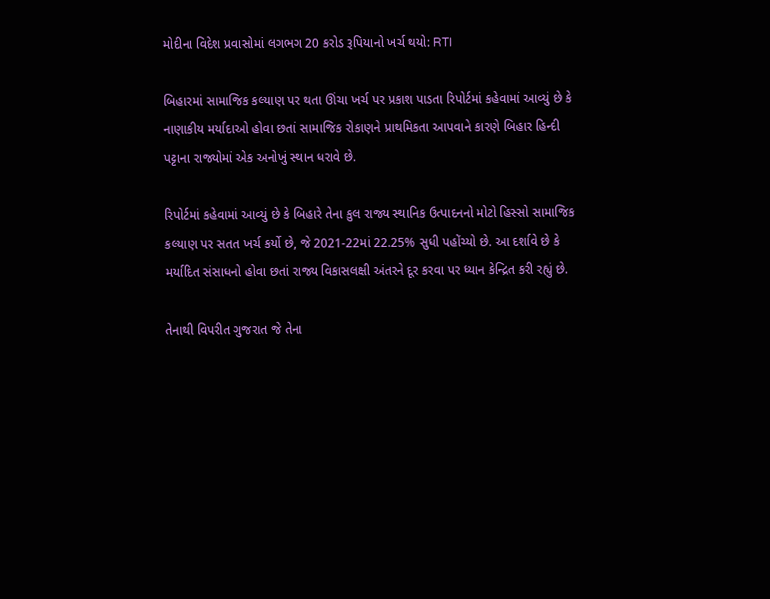મોદીના વિદેશ પ્રવાસોમાં લગભગ 20 કરોડ રૂપિયાનો ખર્ચ થયો: RTI

બિહારમાં સામાજિક કલ્યાણ પર થતા ઊંચા ખર્ચ પર પ્રકાશ પાડતા રિપોર્ટમાં કહેવામાં આવ્યું છે કે નાણાકીય મર્યાદાઓ હોવા છતાં સામાજિક રોકાણને પ્રાથમિકતા આપવાને કારણે બિહાર હિન્દી પટ્ટાના રાજ્યોમાં એક અનોખું સ્થાન ધરાવે છે.

રિપોર્ટમાં કહેવામાં આવ્યું છે કે બિહારે તેના કુલ રાજ્ય સ્થાનિક ઉત્પાદનનો મોટો હિસ્સો સામાજિક કલ્યાણ પર સતત ખર્ચ કર્યો છે, જે 2021-22માં 22.25% સુધી પહોંચ્યો છે. આ દર્શાવે છે કે મર્યાદિત સંસાધનો હોવા છતાં રાજ્ય વિકાસલક્ષી અંતરને દૂર કરવા પર ધ્યાન કેન્દ્રિત કરી રહ્યું છે.

તેનાથી વિપરીત ગુજરાત જે તેના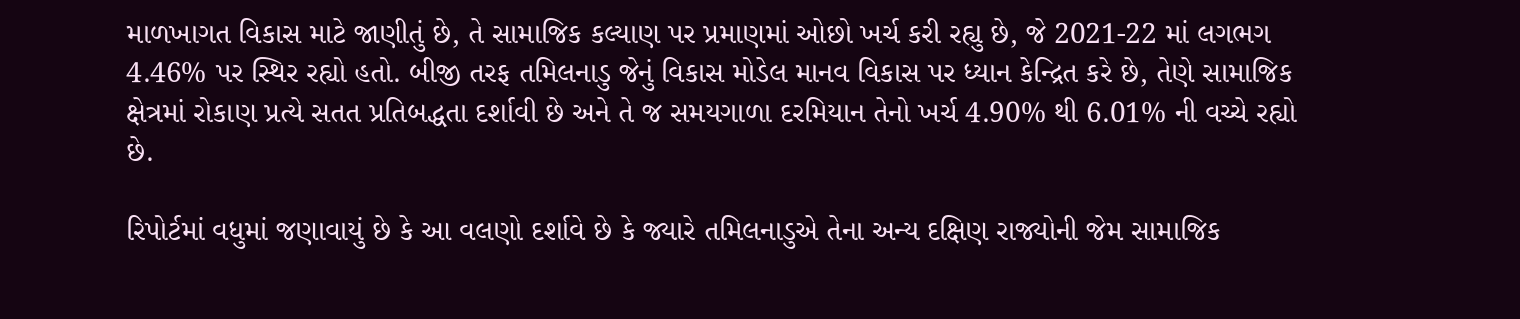માળખાગત વિકાસ માટે જાણીતું છે, તે સામાજિક કલ્યાણ પર પ્રમાણમાં ઓછો ખર્ચ કરી રહ્યુ છે, જે 2021-22 માં લગભગ 4.46% પર સ્થિર રહ્યો હતો. બીજી તરફ તમિલનાડુ જેનું વિકાસ મોડેલ માનવ વિકાસ પર ધ્યાન કેન્દ્રિત કરે છે, તેણે સામાજિક ક્ષેત્રમાં રોકાણ પ્રત્યે સતત પ્રતિબદ્ધતા દર્શાવી છે અને તે જ સમયગાળા દરમિયાન તેનો ખર્ચ 4.90% થી 6.01% ની વચ્ચે રહ્યો છે.

રિપોર્ટમાં વધુમાં જણાવાયું છે કે આ વલણો દર્શાવે છે કે જ્યારે તમિલનાડુએ તેના અન્ય દક્ષિણ રાજ્યોની જેમ સામાજિક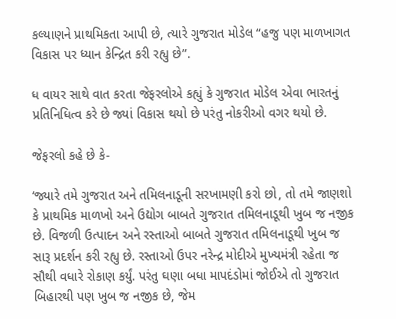કલ્યાણને પ્રાથમિકતા આપી છે, ત્યારે ગુજરાત મોડેલ “હજુ પણ માળખાગત વિકાસ પર ધ્યાન કેન્દ્રિત કરી રહ્યુ છે”.

ધ વાયર સાથે વાત કરતા જેફરલોએ કહ્યું કે ગુજરાત મોડેલ એવા ભારતનું પ્રતિનિધિત્વ કરે છે જ્યાં વિકાસ થયો છે પરંતુ નોકરીઓ વગર થયો છે.

જેફરલો કહે છે કે-

‘જ્યારે તમે ગુજરાત અને તમિલનાડૂની સરખામણી કરો છો, તો તમે જાણશો કે પ્રાથમિક માળખો અને ઉદ્યોગ બાબતે ગુજરાત તમિલનાડૂથી ખુબ જ નજીક છે. વિજળી ઉત્પાદન અને રસ્તાઓ બાબતે ગુજરાત તમિલનાડૂથી ખુબ જ સારૂ પ્રદર્શન કરી રહ્યુ છે. રસ્તાઓ ઉપર નરેન્દ્ર મોદીએ મુખ્યમંત્રી રહેતા જ સૌથી વધારે રોકાણ કર્યું. પરંતુ ઘણા બધા માપદંડોમાં જોઈએ તો ગુજરાત બિહારથી પણ ખુબ જ નજીક છે, જેમ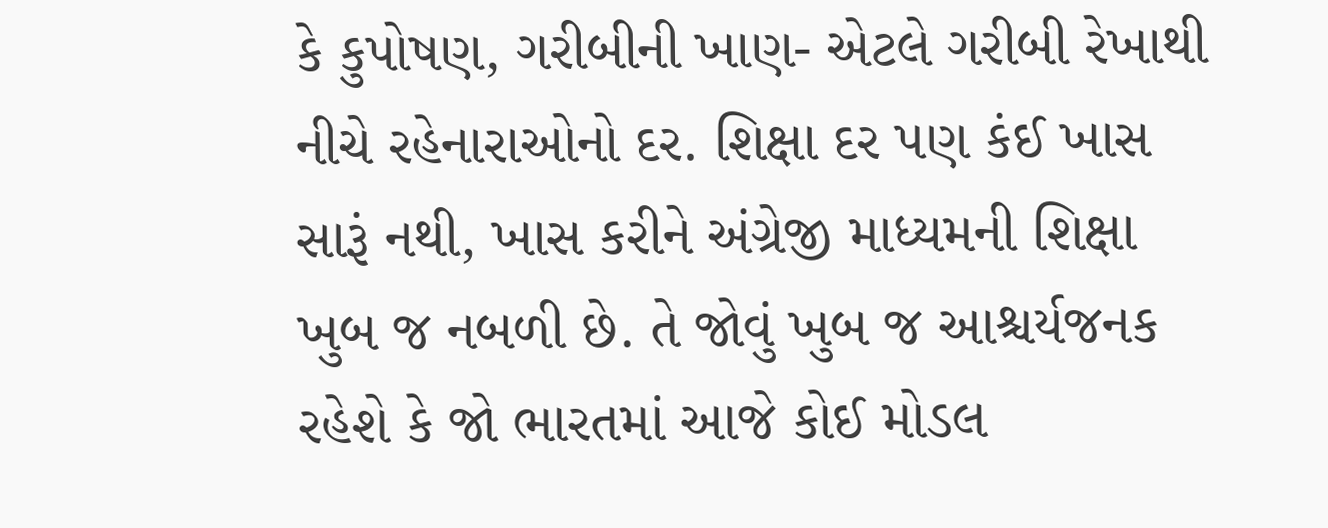કે કુપોષણ, ગરીબીની ખાણ- એટલે ગરીબી રેખાથી નીચે રહેનારાઓનો દર. શિક્ષા દર પણ કંઈ ખાસ સારૂં નથી, ખાસ કરીને અંગ્રેજી માધ્યમની શિક્ષા ખુબ જ નબળી છે. તે જોવું ખુબ જ આશ્ચર્યજનક રહેશે કે જો ભારતમાં આજે કોઈ મોડલ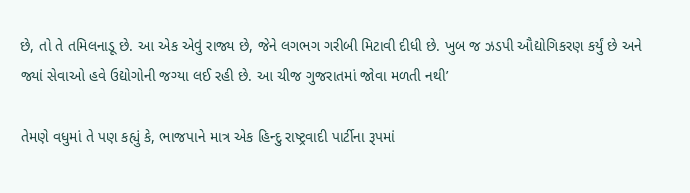છે, તો તે તમિલનાડૂ છે. આ એક એવું રાજ્ય છે, જેને લગભગ ગરીબી મિટાવી દીધી છે. ખુબ જ ઝડપી ઔદ્યોગિકરણ કર્યું છે અને જ્યાં સેવાઓ હવે ઉદ્યોગોની જગ્યા લઈ રહી છે. આ ચીજ ગુજરાતમાં જોવા મળતી નથી’

તેમણે વધુમાં તે પણ કહ્યું કે, ભાજપાને માત્ર એક હિન્દુ રાષ્ટ્રવાદી પાર્ટીના રૂપમાં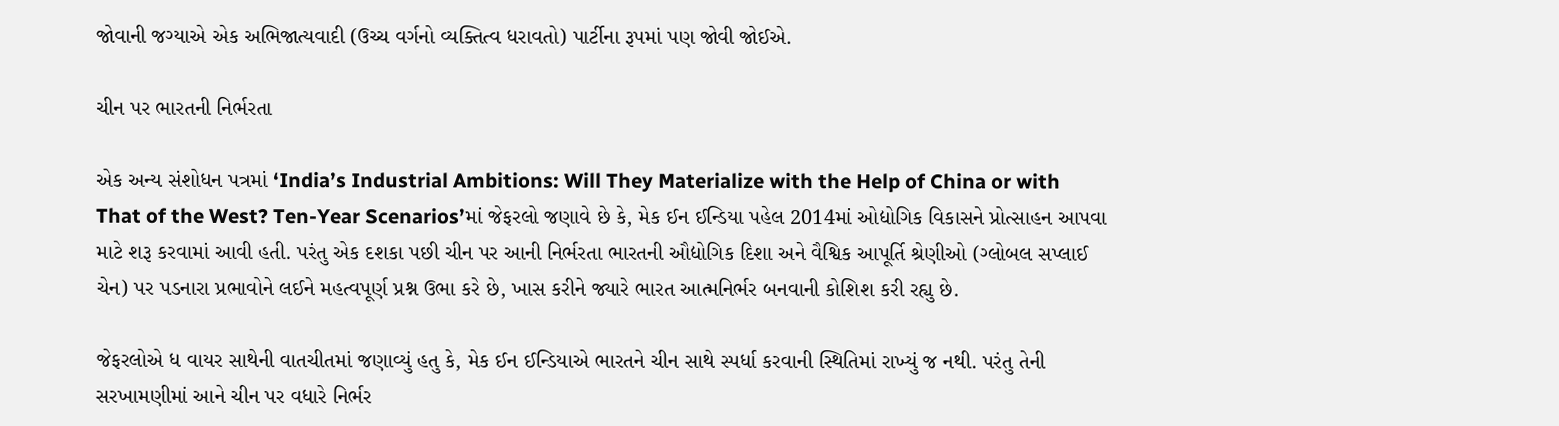જોવાની જગ્યાએ એક અભિજાત્યવાદી (ઉચ્ચ વર્ગનો વ્યક્તિત્વ ધરાવતો) પાર્ટીના રૂપમાં પણ જોવી જોઈએ.

ચીન પર ભારતની નિર્ભરતા

એક અન્ય સંશોધન પત્રમાં ‘India’s Industrial Ambitions: Will They Materialize with the Help of China or with That of the West? Ten-Year Scenarios’માં જેફરલો જણાવે છે કે, મેક ઈન ઈન્ડિયા પહેલ 2014માં ઓદ્યોગિક વિકાસને પ્રોત્સાહન આપવા માટે શરૂ કરવામાં આવી હતી. પરંતુ એક દશકા પછી ચીન પર આની નિર્ભરતા ભારતની ઔદ્યોગિક દિશા અને વૈશ્વિક આપૂર્તિ શ્રેણીઓ (ગ્લોબલ સપ્લાઈ ચેન) પર પડનારા પ્રભાવોને લઈને મહત્વપૂર્ણ પ્રશ્ન ઉભા કરે છે, ખાસ કરીને જ્યારે ભારત આત્મનિર્ભર બનવાની કોશિશ કરી રહ્યુ છે.

જેફરલોએ ધ વાયર સાથેની વાતચીતમાં જણાવ્યું હતુ કે, મેક ઈન ઈન્ડિયાએ ભારતને ચીન સાથે સ્પર્ધા કરવાની સ્થિતિમાં રાખ્યું જ નથી. પરંતુ તેની સરખામણીમાં આને ચીન પર વધારે નિર્ભર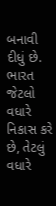બનાવી દીધું છે. ભારત જેટલો વધારે નિકાસ કરે છે, તેટલું વધારે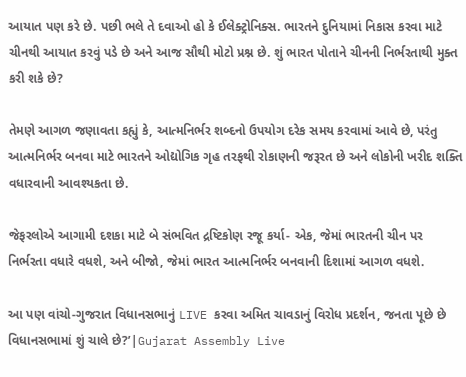આયાત પણ કરે છે. પછી ભલે તે દવાઓ હો કે ઈલેક્ટ્રોનિક્સ. ભારતને દુનિયામાં નિકાસ કરવા માટે ચીનથી આયાત કરવું પડે છે અને આજ સૌથી મોટો પ્રશ્ન છે. શું ભારત પોતાને ચીનની નિર્ભરતાથી મુક્ત કરી શકે છે?

તેમણે આગળ જણાવતા કહ્યું કે, આત્મનિર્ભર શબ્દનો ઉપયોગ દરેક સમય કરવામાં આવે છે, પરંતુ આત્મનિર્ભર બનવા માટે ભારતને ઓદ્યોગિક ગૃહ તરફથી રોકાણની જરૂરત છે અને લોકોની ખરીદ શક્તિ વધારવાની આવશ્યકતા છે.

જેફરલોએ આગામી દશકા માટે બે સંભવિત દ્રષ્ટિકોણ રજૂ કર્યા- એક, જેમાં ભારતની ચીન પર નિર્ભરતા વધારે વધશે, અને બીજો, જેમાં ભારત આત્મનિર્ભર બનવાની દિશામાં આગળ વધશે.

આ પણ વાંચો-ગુજરાત વિધાનસભાનું LIVE કરવા અમિત ચાવડાનું વિરોધ પ્રદર્શન, જનતા પૂછે છે વિધાનસભામાં શું ચાલે છે?’|Gujarat Assembly Live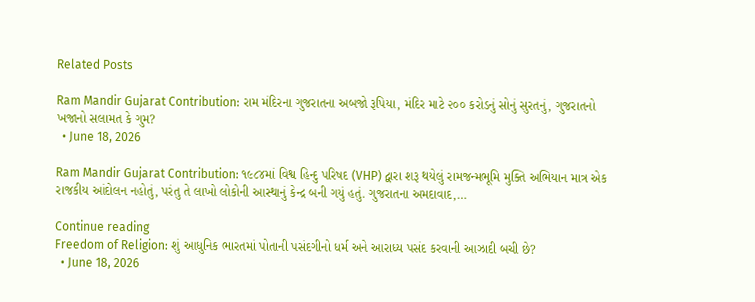Related Posts

Ram Mandir Gujarat Contribution: રામ મંદિરના ગુજરાતના અબજો રૂપિયા, મંદિર માટે ૨૦૦ કરોડનું સોનું સુરતનું, ગુજરાતનો ખજાનો સલામત કે ગુમ?
  • June 18, 2026

Ram Mandir Gujarat Contribution: ૧૯૮૪માં વિશ્વ હિન્દુ પરિષદ (VHP) દ્વારા શરૂ થયેલું રામજન્મભૂમિ મુક્તિ અભિયાન માત્ર એક રાજકીય આંદોલન નહોતું, પરંતુ તે લાખો લોકોની આસ્થાનું કેન્દ્ર બની ગયું હતું. ગુજરાતના અમદાવાદ,…

Continue reading
Freedom of Religion: શું આધુનિક ભારતમાં પોતાની પસંદગીનો ધર્મ અને આરાધ્ય પસંદ કરવાની આઝાદી બચી છે?
  • June 18, 2026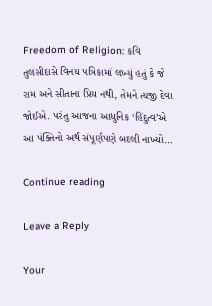Freedom of Religion: કવિ તુલસીદાસે વિનય પત્રિકામાં લખ્યું હતું કે જે રામ અને સીતાના પ્રિય નથી, તેમને ત્યજી દેવા જોઈએ. પરંતુ આજના આધુનિક ‘હિંદુત્વ’એ આ પંક્તિનો અર્થ સંપૂર્ણપણે બદલી નાખ્યો…

Continue reading

Leave a Reply

Your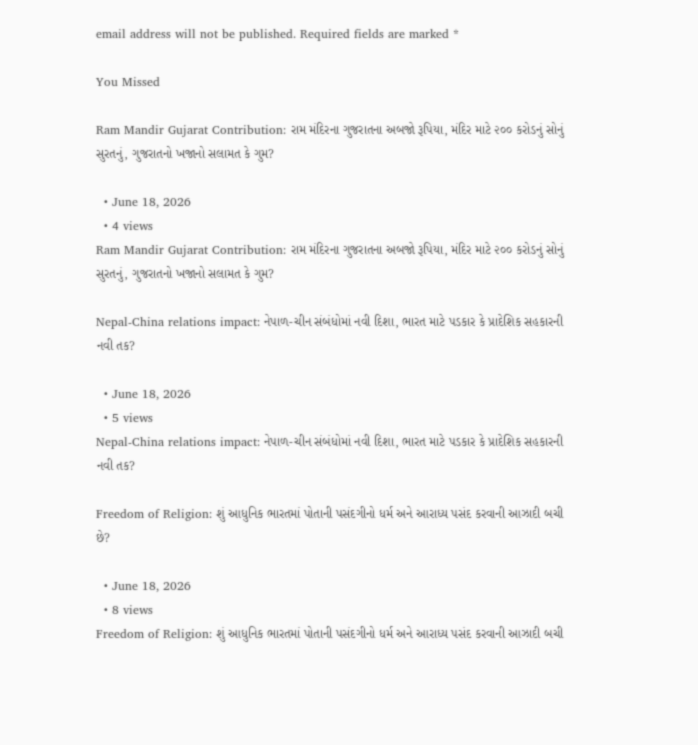email address will not be published. Required fields are marked *

You Missed

Ram Mandir Gujarat Contribution: રામ મંદિરના ગુજરાતના અબજો રૂપિયા, મંદિર માટે ૨૦૦ કરોડનું સોનું સુરતનું, ગુજરાતનો ખજાનો સલામત કે ગુમ?

  • June 18, 2026
  • 4 views
Ram Mandir Gujarat Contribution: રામ મંદિરના ગુજરાતના અબજો રૂપિયા, મંદિર માટે ૨૦૦ કરોડનું સોનું સુરતનું, ગુજરાતનો ખજાનો સલામત કે ગુમ?

Nepal-China relations impact: નેપાળ-ચીન સંબંધોમાં નવી દિશા, ભારત માટે પડકાર કે પ્રાદેશિક સહકારની નવી તક?

  • June 18, 2026
  • 5 views
Nepal-China relations impact: નેપાળ-ચીન સંબંધોમાં નવી દિશા, ભારત માટે પડકાર કે પ્રાદેશિક સહકારની નવી તક?

Freedom of Religion: શું આધુનિક ભારતમાં પોતાની પસંદગીનો ધર્મ અને આરાધ્ય પસંદ કરવાની આઝાદી બચી છે?

  • June 18, 2026
  • 8 views
Freedom of Religion: શું આધુનિક ભારતમાં પોતાની પસંદગીનો ધર્મ અને આરાધ્ય પસંદ કરવાની આઝાદી બચી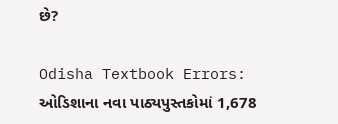છે?

Odisha Textbook Errors: ઓડિશાના નવા પાઠ્યપુસ્તકોમાં 1,678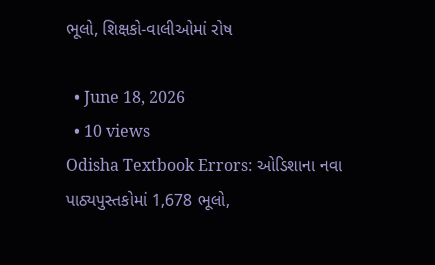ભૂલો, શિક્ષકો-વાલીઓમાં રોષ

  • June 18, 2026
  • 10 views
Odisha Textbook Errors: ઓડિશાના નવા પાઠ્યપુસ્તકોમાં 1,678 ભૂલો,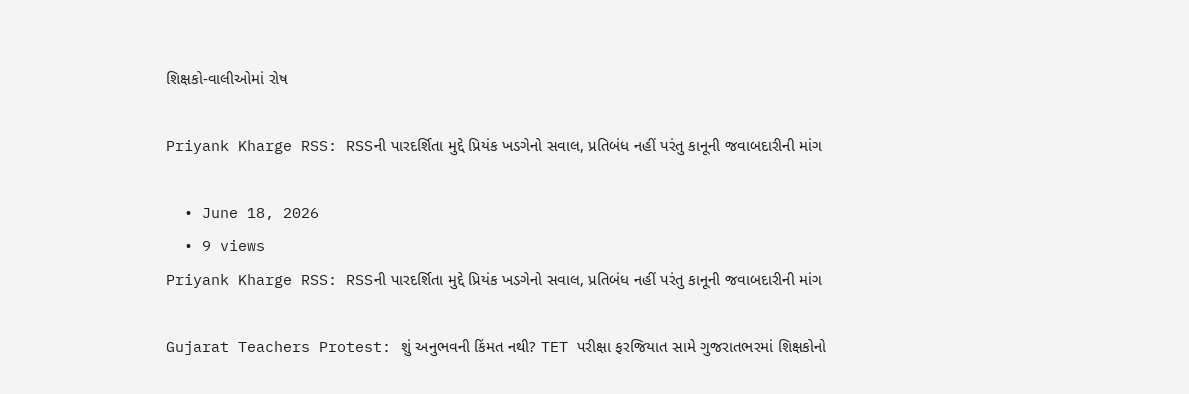શિક્ષકો-વાલીઓમાં રોષ

Priyank Kharge RSS: RSSની પારદર્શિતા મુદ્દે પ્રિયંક ખડગેનો સવાલ, પ્રતિબંધ નહીં પરંતુ કાનૂની જવાબદારીની માંગ

  • June 18, 2026
  • 9 views
Priyank Kharge RSS: RSSની પારદર્શિતા મુદ્દે પ્રિયંક ખડગેનો સવાલ, પ્રતિબંધ નહીં પરંતુ કાનૂની જવાબદારીની માંગ

Gujarat Teachers Protest: શું અનુભવની કિંમત નથી? TET પરીક્ષા ફરજિયાત સામે ગુજરાતભરમાં શિક્ષકોનો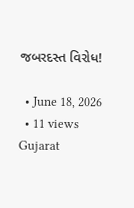જબરદસ્ત વિરોધ!

  • June 18, 2026
  • 11 views
Gujarat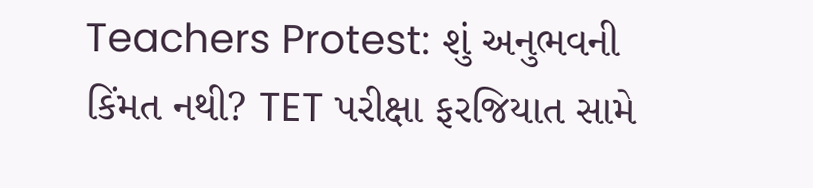Teachers Protest: શું અનુભવની કિંમત નથી? TET પરીક્ષા ફરજિયાત સામે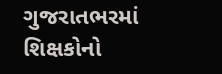ગુજરાતભરમાં શિક્ષકોનો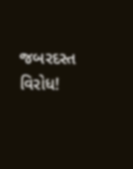જબરદસ્ત વિરોધ!